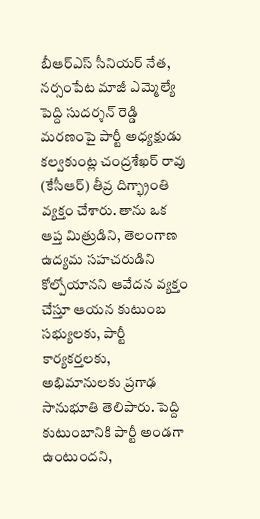బీఆర్ఎస్ సీనియర్ నేత, నర్సంపేట మాజీ ఎమ్మెల్యే పెద్ది సుదర్శన్ రెడ్డి మరణంపై పార్టీ అధ్యక్షుడు కల్వకుంట్ల చంద్రశేఖర్ రావు (కేసీఆర్) తీవ్ర దిగ్భ్రాంతి వ్యక్తం చేశారు. తాను ఒక ఆప్త మిత్రుడిని, తెలంగాణ ఉద్యమ సహచరుడిని కోల్పోయానని ఆవేదన వ్యక్తం చేస్తూ ఆయన కుటుంబ సభ్యులకు, పార్టీ కార్యకర్తలకు, అభిమానులకు ప్రగాఢ సానుభూతి తెలిపారు. పెద్ది కుటుంబానికి పార్టీ అండగా ఉంటుందని,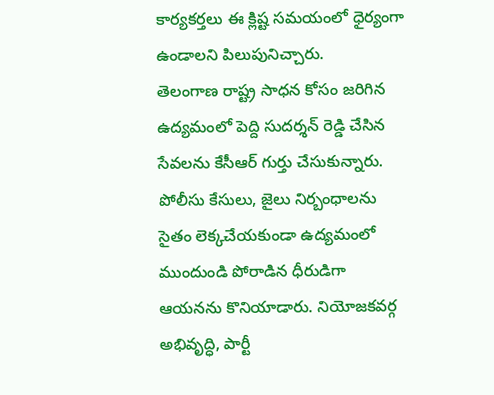కార్యకర్తలు ఈ క్లిష్ట సమయంలో ధైర్యంగా ఉండాలని పిలుపునిచ్చారు.
తెలంగాణ రాష్ట్ర సాధన కోసం జరిగిన ఉద్యమంలో పెద్ది సుదర్శన్ రెడ్డి చేసిన సేవలను కేసీఆర్ గుర్తు చేసుకున్నారు. పోలీసు కేసులు, జైలు నిర్బంధాలను సైతం లెక్కచేయకుండా ఉద్యమంలో ముందుండి పోరాడిన ధీరుడిగా ఆయనను కొనియాడారు. నియోజకవర్గ అభివృద్ధి, పార్టీ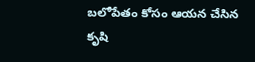బలోపేతం కోసం ఆయన చేసిన కృషి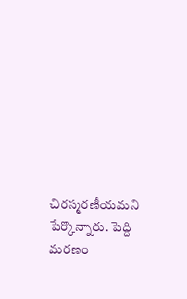చిరస్మరణీయమని పేర్కొన్నారు. పెద్ది మరణం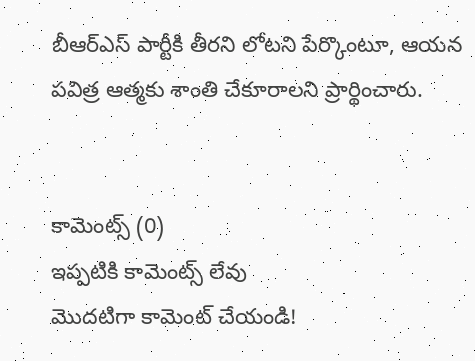బీఆర్ఎస్ పార్టీకి తీరని లోటని పేర్కొంటూ, ఆయన పవిత్ర ఆత్మకు శాంతి చేకూరాలని ప్రార్థించారు.


కామెంట్స్ (0)
ఇప్పటికి కామెంట్స్ లేవు
మొదటిగా కామెంట్ చేయండి!